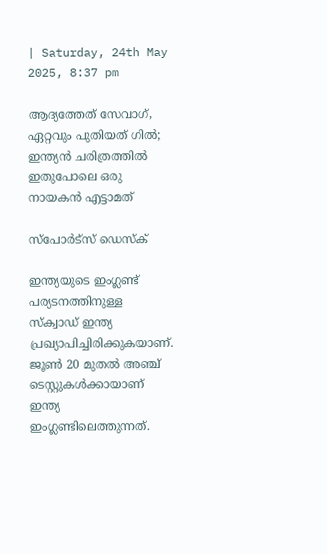| Saturday, 24th May 2025, 8:37 pm

ആദ്യത്തേത് സേവാഗ്, ഏറ്റവും പുതിയത് ഗില്‍; ഇന്ത്യന്‍ ചരിത്രത്തില്‍ ഇതുപോലെ ഒരു നായകന്‍ എട്ടാമത്

സ്പോര്‍ട്സ് ഡെസ്‌ക്

ഇന്ത്യയുടെ ഇംഗ്ലണ്ട് പര്യടനത്തിനുള്ള സ്‌ക്വാഡ് ഇന്ത്യ പ്രഖ്യാപിച്ചിരിക്കുകയാണ്. ജൂണ്‍ 20 മുതല്‍ അഞ്ച് ടെസ്റ്റുകള്‍ക്കായാണ് ഇന്ത്യ ഇംഗ്ലണ്ടിലെത്തുന്നത്.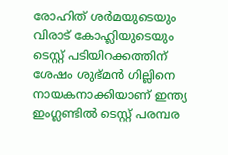രോഹിത് ശര്‍മയുടെയും വിരാട് കോഹ്ലിയുടെയും ടെസ്റ്റ് പടിയിറക്കത്തിന് ശേഷം ശുഭ്മന്‍ ഗില്ലിനെ നായകനാക്കിയാണ് ഇന്ത്യ ഇംഗ്ലണ്ടില്‍ ടെസ്റ്റ് പരമ്പര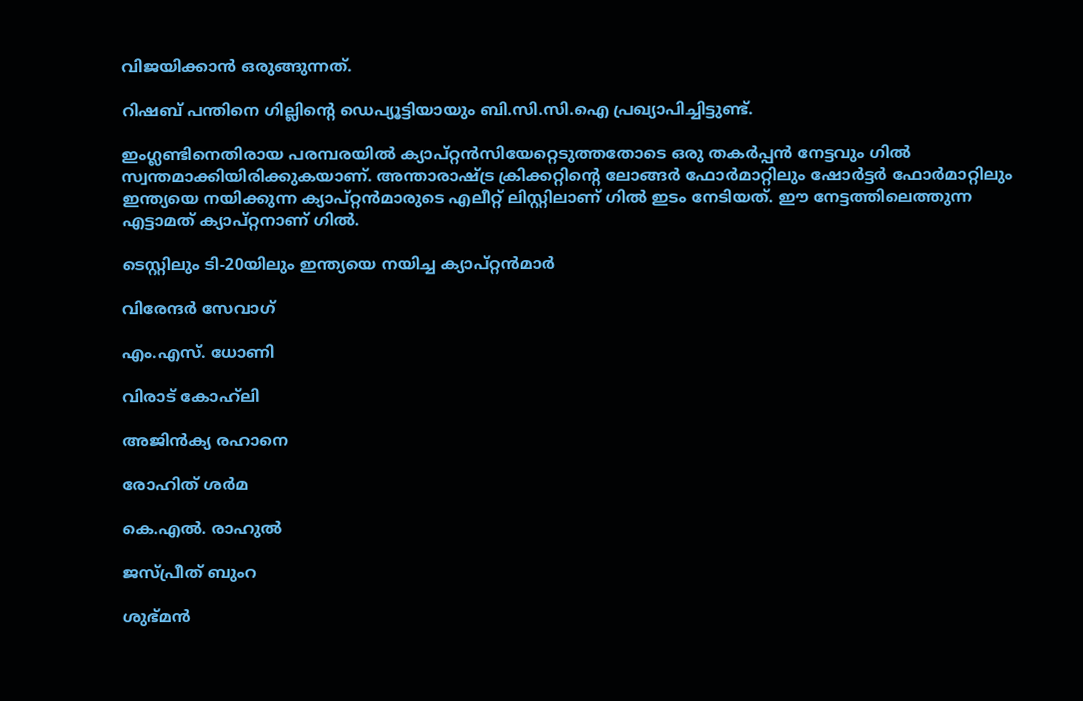വിജയിക്കാന്‍ ഒരുങ്ങുന്നത്.

റിഷബ് പന്തിനെ ഗില്ലിന്റെ ഡെപ്യൂട്ടിയായും ബി.സി.സി.ഐ പ്രഖ്യാപിച്ചിട്ടുണ്ട്.

ഇംഗ്ലണ്ടിനെതിരായ പരമ്പരയില്‍ ക്യാപ്റ്റന്‍സിയേറ്റെടുത്തതോടെ ഒരു തകര്‍പ്പന്‍ നേട്ടവും ഗില്‍ സ്വന്തമാക്കിയിരിക്കുകയാണ്. അന്താരാഷ്ട്ര ക്രിക്കറ്റിന്റെ ലോങ്ങര്‍ ഫോര്‍മാറ്റിലും ഷോര്‍ട്ടര്‍ ഫോര്‍മാറ്റിലും ഇന്ത്യയെ നയിക്കുന്ന ക്യാപ്റ്റന്‍മാരുടെ എലീറ്റ് ലിസ്റ്റിലാണ് ഗില്‍ ഇടം നേടിയത്. ഈ നേട്ടത്തിലെത്തുന്ന എട്ടാമത് ക്യാപ്റ്റനാണ് ഗില്‍.

ടെസ്റ്റിലും ടി-20യിലും ഇന്ത്യയെ നയിച്ച ക്യാപ്റ്റന്‍മാര്‍

വിരേന്ദര്‍ സേവാഗ്

എം.എസ്. ധോണി

വിരാട് കോഹ്‌ലി

അജിന്‍ക്യ രഹാനെ

രോഹിത് ശര്‍മ

കെ.എല്‍. രാഹുല്‍

ജസ്പ്രീത് ബുംറ

ശുഭ്മന്‍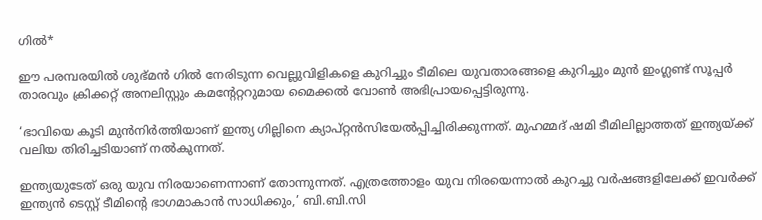ഗില്‍*

ഈ പരമ്പരയില്‍ ശുഭ്മന്‍ ഗില്‍ നേരിടുന്ന വെല്ലുവിളികളെ കുറിച്ചും ടീമിലെ യുവതാരങ്ങളെ കുറിച്ചും മുന്‍ ഇംഗ്ലണ്ട് സൂപ്പര്‍ താരവും ക്രിക്കറ്റ് അനലിസ്റ്റും കമന്റേറ്ററുമായ മൈക്കല്‍ വോണ്‍ അഭിപ്രായപ്പെട്ടിരുന്നു.

‘ഭാവിയെ കൂടി മുന്‍നിര്‍ത്തിയാണ് ഇന്ത്യ ഗില്ലിനെ ക്യാപ്റ്റന്‍സിയേല്‍പ്പിച്ചിരിക്കുന്നത്. മുഹമ്മദ് ഷമി ടീമിലില്ലാത്തത് ഇന്ത്യയ്ക്ക് വലിയ തിരിച്ചടിയാണ് നല്‍കുന്നത്.

ഇന്ത്യയുടേത് ഒരു യുവ നിരയാണെന്നാണ് തോന്നുന്നത്. എത്രത്തോളം യുവ നിരയെന്നാല്‍ കുറച്ചു വര്‍ഷങ്ങളിലേക്ക് ഇവര്‍ക്ക് ഇന്ത്യന്‍ ടെസ്റ്റ് ടീമിന്റെ ഭാഗമാകാന്‍ സാധിക്കും,’ ബി.ബി.സി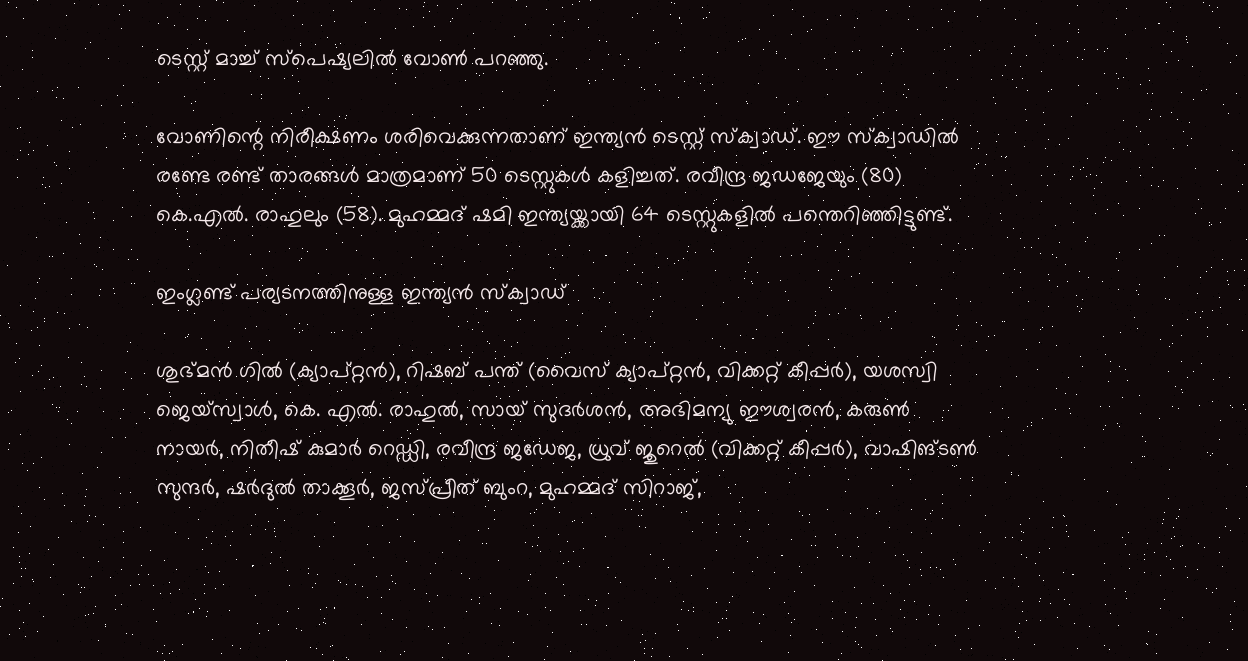ടെസ്റ്റ് മാച്ച് സ്പെഷ്യലില്‍ വോണ്‍ പറഞ്ഞു.

വോണിന്റെ നിരീക്ഷണം ശരിവെക്കുന്നതാണ് ഇന്ത്യന്‍ ടെസ്റ്റ് സ്‌ക്വാഡ്. ഈ സ്‌ക്വാഡില്‍ രണ്ടേ രണ്ട് താരങ്ങള്‍ മാത്രമാണ് 50 ടെസ്റ്റുകള്‍ കളിച്ചത്. രവീന്ദ്ര ജഡജേയും (80) കെ.എല്‍. രാഹുലും (58). മുഹമ്മദ് ഷമി ഇന്ത്യയ്ക്കായി 64 ടെസ്റ്റുകളില്‍ പന്തെറിഞ്ഞിട്ടുണ്ട്.

ഇംഗ്ലണ്ട് പര്യടനത്തിനുള്ള ഇന്ത്യന്‍ സ്‌ക്വാഡ്

ശുഭ്മന്‍ ഗില്‍ (ക്യാപ്റ്റന്‍), റിഷബ് പന്ത് (വൈസ് ക്യാപ്റ്റന്‍, വിക്കറ്റ് കീപ്പര്‍), യശസ്വി ജെയ്സ്വാള്‍, കെ. എല്‍. രാഹുല്‍, സായ് സുദര്‍ശന്‍, അഭിമന്യു ഈശ്വരന്‍, കരുണ്‍ നായര്‍, നിതീഷ് കുമാര്‍ റെഡ്ഡി, രവീന്ദ്ര ജഡേജ, ധ്രുവ് ജുറെല്‍ (വിക്കറ്റ് കീപ്പര്‍), വാഷിങ്ടണ്‍ സുന്ദര്‍, ഷര്‍ദുല്‍ താക്കൂര്‍, ജസ്പ്രീത് ബുംറ, മുഹമ്മദ് സിറാജ്,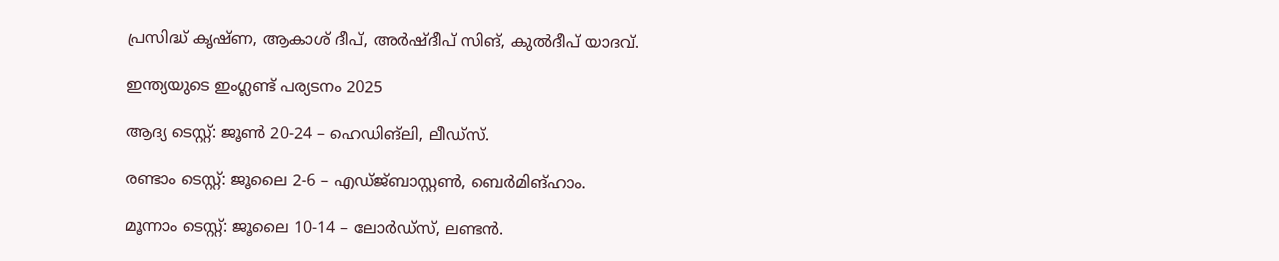പ്രസിദ്ധ് കൃഷ്ണ, ആകാശ് ദീപ്, അര്‍ഷ്ദീപ് സിങ്, കുല്‍ദീപ് യാദവ്.

ഇന്ത്യയുടെ ഇംഗ്ലണ്ട് പര്യടനം 2025

ആദ്യ ടെസ്റ്റ്: ജൂണ്‍ 20-24 – ഹെഡിങ്ലി, ലീഡ്സ്.

രണ്ടാം ടെസ്റ്റ്: ജൂലൈ 2-6 – എഡ്ജ്ബാസ്റ്റണ്‍, ബെര്‍മിങ്ഹാം.

മൂന്നാം ടെസ്റ്റ്: ജൂലൈ 10-14 – ലോര്‍ഡ്സ്, ലണ്ടന്‍.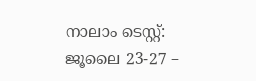നാലാം ടെസ്റ്റ്: ജൂലൈ 23-27 –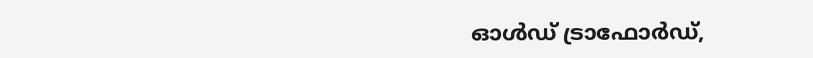ഓള്‍ഡ് ട്രാഫോര്‍ഡ്,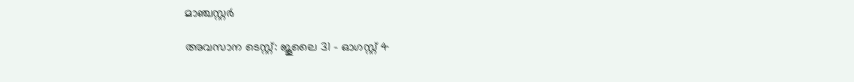മാഞ്ചസ്റ്റര്‍

അവസാന ടെസ്റ്റ്: ജൂലൈ 31 – ഓഗസ്റ്റ് 4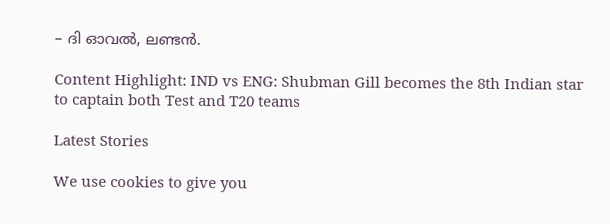– ദി ഓവല്‍, ലണ്ടന്‍.

Content Highlight: IND vs ENG: Shubman Gill becomes the 8th Indian star to captain both Test and T20 teams

Latest Stories

We use cookies to give you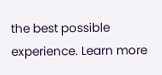the best possible experience. Learn more